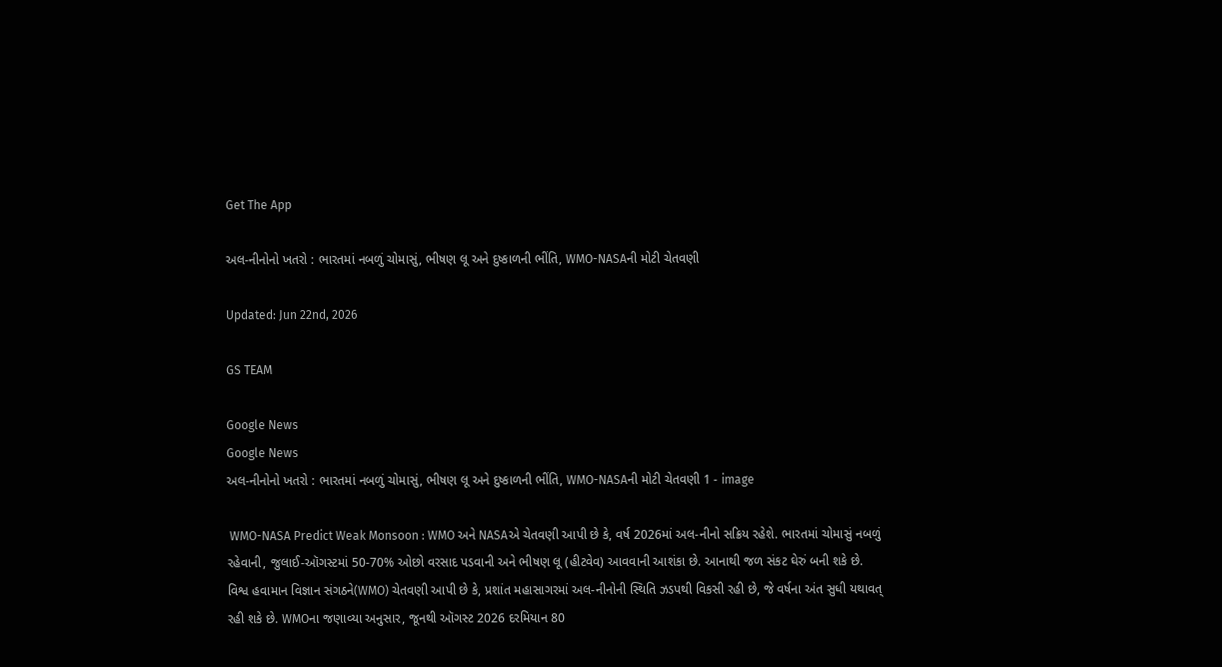Get The App

અલ-નીનોનો ખતરો : ભારતમાં નબળું ચોમાસું, ભીષણ લૂ અને દુષ્કાળની ભીંતિ, WMO-NASAની મોટી ચેતવણી

Updated: Jun 22nd, 2026

GS TEAM

Google News
Google News
અલ-નીનોનો ખતરો : ભારતમાં નબળું ચોમાસું, ભીષણ લૂ અને દુષ્કાળની ભીંતિ, WMO-NASAની મોટી ચેતવણી 1 - image

 WMO-NASA Predict Weak Monsoon : WMO અને NASAએ ચેતવણી આપી છે કે, વર્ષ 2026માં અલ-નીનો સક્રિય રહેશે. ભારતમાં ચોમાસું નબળું રહેવાની, જુલાઈ-ઑગસ્ટમાં 50-70% ઓછો વરસાદ પડવાની અને ભીષણ લૂ (હીટવેવ) આવવાની આશંકા છે. આનાથી જળ સંકટ ઘેરું બની શકે છે. વિશ્વ હવામાન વિજ્ઞાન સંગઠને(WMO) ચેતવણી આપી છે કે, પ્રશાંત મહાસાગરમાં અલ-નીનોની સ્થિતિ ઝડપથી વિકસી રહી છે, જે વર્ષના અંત સુધી યથાવત્ રહી શકે છે. WMOના જણાવ્યા અનુસાર, જૂનથી ઑગસ્ટ 2026 દરમિયાન 80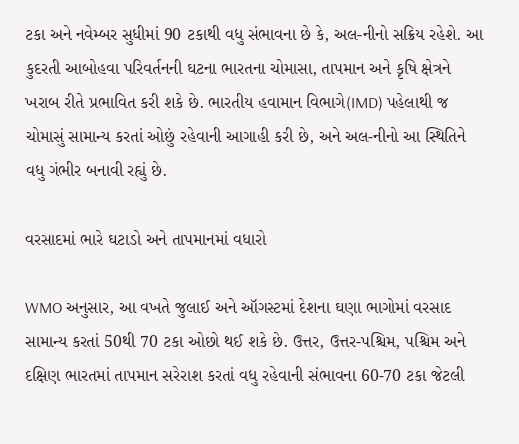ટકા અને નવેમ્બર સુધીમાં 90 ટકાથી વધુ સંભાવના છે કે, અલ-નીનો સક્રિય રહેશે. આ કુદરતી આબોહવા પરિવર્તનની ઘટના ભારતના ચોમાસા, તાપમાન અને કૃષિ ક્ષેત્રને ખરાબ રીતે પ્રભાવિત કરી શકે છે. ભારતીય હવામાન વિભાગે(IMD) પહેલાથી જ ચોમાસું સામાન્ય કરતાં ઓછું રહેવાની આગાહી કરી છે, અને અલ-નીનો આ સ્થિતિને વધુ ગંભીર બનાવી રહ્યું છે.

વરસાદમાં ભારે ઘટાડો અને તાપમાનમાં વધારો

WMO અનુસાર, આ વખતે જુલાઈ અને ઑગસ્ટમાં દેશના ઘણા ભાગોમાં વરસાદ સામાન્ય કરતાં 50થી 70 ટકા ઓછો થઈ શકે છે. ઉત્તર, ઉત્તર-પશ્ચિમ, પશ્ચિમ અને દક્ષિણ ભારતમાં તાપમાન સરેરાશ કરતાં વધુ રહેવાની સંભાવના 60-70 ટકા જેટલી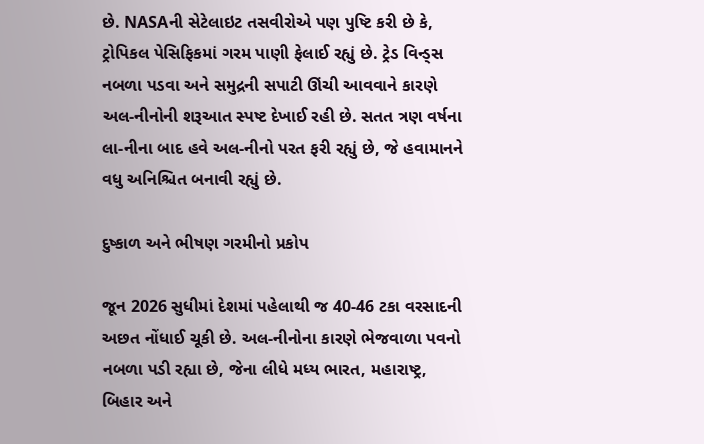છે. NASAની સેટેલાઇટ તસવીરોએ પણ પુષ્ટિ કરી છે કે, ટ્રોપિકલ પેસિફિકમાં ગરમ પાણી ફેલાઈ રહ્યું છે. ટ્રેડ વિન્ડ્સ નબળા પડવા અને સમુદ્રની સપાટી ઊંચી આવવાને કારણે અલ-નીનોની શરૂઆત સ્પષ્ટ દેખાઈ રહી છે. સતત ત્રણ વર્ષના લા-નીના બાદ હવે અલ-નીનો પરત ફરી રહ્યું છે, જે હવામાનને વધુ અનિશ્ચિત બનાવી રહ્યું છે.

દુષ્કાળ અને ભીષણ ગરમીનો પ્રકોપ

જૂન 2026 સુધીમાં દેશમાં પહેલાથી જ 40-46 ટકા વરસાદની અછત નોંધાઈ ચૂકી છે. અલ-નીનોના કારણે ભેજવાળા પવનો નબળા પડી રહ્યા છે, જેના લીધે મધ્ય ભારત, મહારાષ્ટ્ર, બિહાર અને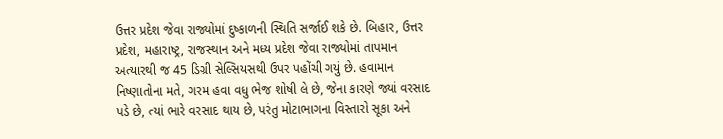ઉત્તર પ્રદેશ જેવા રાજ્યોમાં દુષ્કાળની સ્થિતિ સર્જાઈ શકે છે. બિહાર, ઉત્તર પ્રદેશ, મહારાષ્ટ્ર, રાજસ્થાન અને મધ્ય પ્રદેશ જેવા રાજ્યોમાં તાપમાન અત્યારથી જ 45 ડિગ્રી સેલ્સિયસથી ઉપર પહોંચી ગયું છે. હવામાન નિષ્ણાતોના મતે, ગરમ હવા વધુ ભેજ શોષી લે છે, જેના કારણે જ્યાં વરસાદ પડે છે, ત્યાં ભારે વરસાદ થાય છે, પરંતુ મોટાભાગના વિસ્તારો સૂકા અને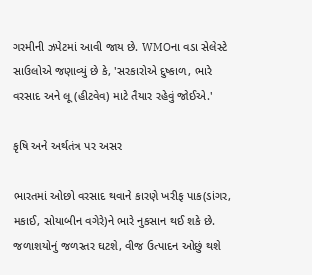ગરમીની ઝપેટમાં આવી જાય છે. WMOના વડા સેલેસ્ટે સાઉલોએ જણાવ્યું છે કે, 'સરકારોએ દુષ્કાળ, ભારે વરસાદ અને લૂ (હીટવેવ) માટે તૈયાર રહેવું જોઈએ.'

કૃષિ અને અર્થતંત્ર પર અસર

ભારતમાં ઓછો વરસાદ થવાને કારણે ખરીફ પાક(ડાંગર, મકાઈ, સોયાબીન વગેરે)ને ભારે નુકસાન થઈ શકે છે. જળાશયોનું જળસ્તર ઘટશે, વીજ ઉત્પાદન ઓછું થશે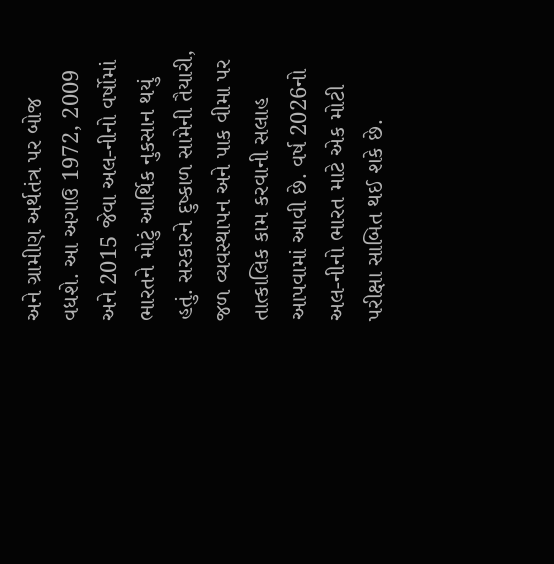અને ગ્રામીણ અર્થતંત્ર પર બોજ વધશે. આ અગાઉ 1972, 2009 અને 2015 જેવા અલ-નીનો વર્ષોમાં ભારતને મોટું આર્થિક નુકસાન થયું હતું. સરકારને દુષ્કાળ સામેની તૈયારી, જળ વ્યવસ્થાપન અને પાક વીમા પર તાત્કાલિક કામ કરવાની સલાહ આપવામાં આવી છે. વર્ષ 2026નો અલ-નીનો ભારત માટે એક મોટી પરીક્ષા સાબિત થઈ શકે છે.